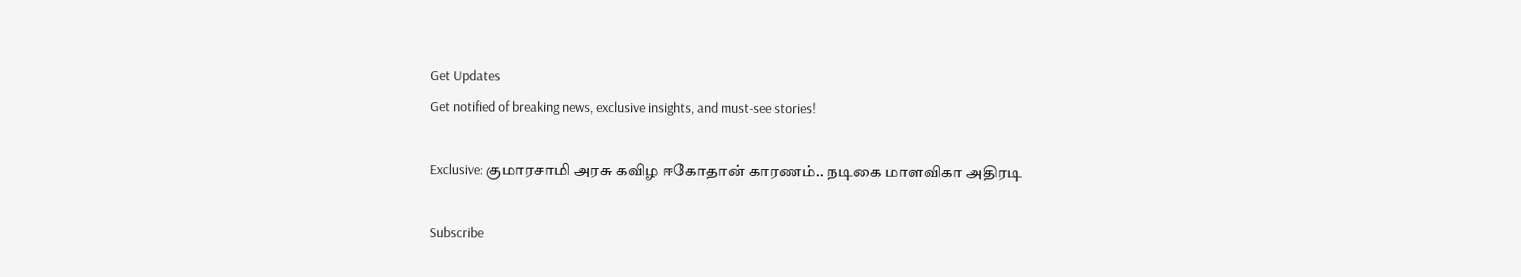Get Updates
Get notified of breaking news, exclusive insights, and must-see stories!

Exclusive: குமாரசாமி அரசு கவிழ ஈகோதான் காரணம்.. நடிகை மாளவிகா அதிரடி

Subscribe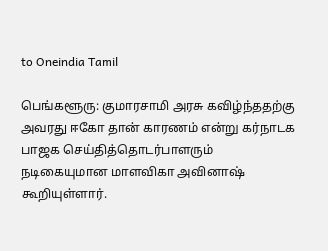to Oneindia Tamil

பெங்களூரு: குமாரசாமி அரசு கவிழ்ந்ததற்கு அவரது ஈகோ தான் காரணம் என்று கர்நாடக பாஜக செய்தித்தொடர்பாளரும் நடிகையுமான மாளவிகா அவினாஷ் கூறியுள்ளார்.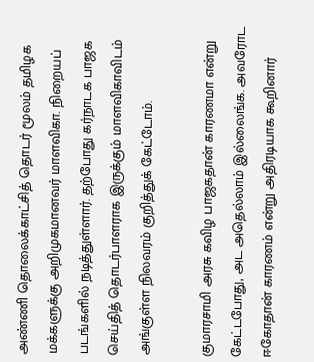அண்ணி தொலைக்காட்சித் தொடர் மூலம் தமிழக மக்களுக்கு அறிமுகமானவர் மாளவிகா. நிறையப் படங்களில் நடித்துள்ளார். தற்போது கர்நாடக பாஜக செய்தித் தொடர்பாளராக இருக்கும் மாளவிகாவிடம் அங்குள்ள நிலவரம் குறித்துக் கேட்டோம்.

குமாரசாமி அரசு கவிழ பாஜகதான் காரணமா என்று கேட்டபோது, அட அதெல்லாம் இல்லைங்க. அவரோட ஈகோதான் காரணம் என்று அதிரடியாக கூறினார்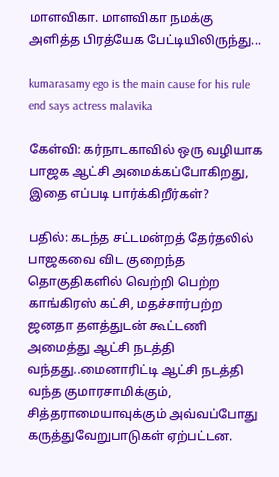மாளவிகா. மாளவிகா நமக்கு அளித்த பிரத்யேக பேட்டியிலிருந்து...

kumarasamy ego is the main cause for his rule end says actress malavika

கேள்வி: கர்நாடகாவில் ஒரு வழியாக பாஜக ஆட்சி அமைக்கப்போகிறது, இதை எப்படி பார்க்கிறீர்கள்?

பதில்: கடந்த சட்டமன்றத் தேர்தலில் பாஜகவை விட குறைந்த தொகுதிகளில் வெற்றி பெற்ற காங்கிரஸ் கட்சி, மதச்சார்பற்ற ஜனதா தளத்துடன் கூட்டணி அமைத்து ஆட்சி நடத்தி வந்தது..மைனாரிட்டி ஆட்சி நடத்தி வந்த குமாரசாமிக்கும், சித்தராமையாவுக்கும் அவ்வப்போது கருத்துவேறுபாடுகள் ஏற்பட்டன.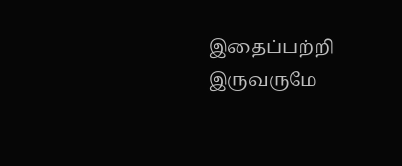இதைப்பற்றி இருவருமே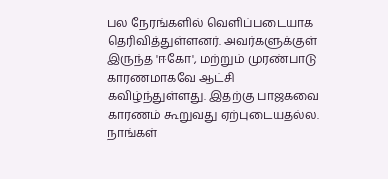பல நேரங்களில் வெளிப்படையாக தெரிவித்துள்ளனர். அவர்களுக்குள் இருந்த 'ஈகோ', மற்றும் முரண்பாடு காரணமாகவே ஆட்சி கவிழ்ந்துள்ளது. இதற்கு பாஜகவை காரணம் கூறுவது ஏற்புடையதல்ல. நாங்கள்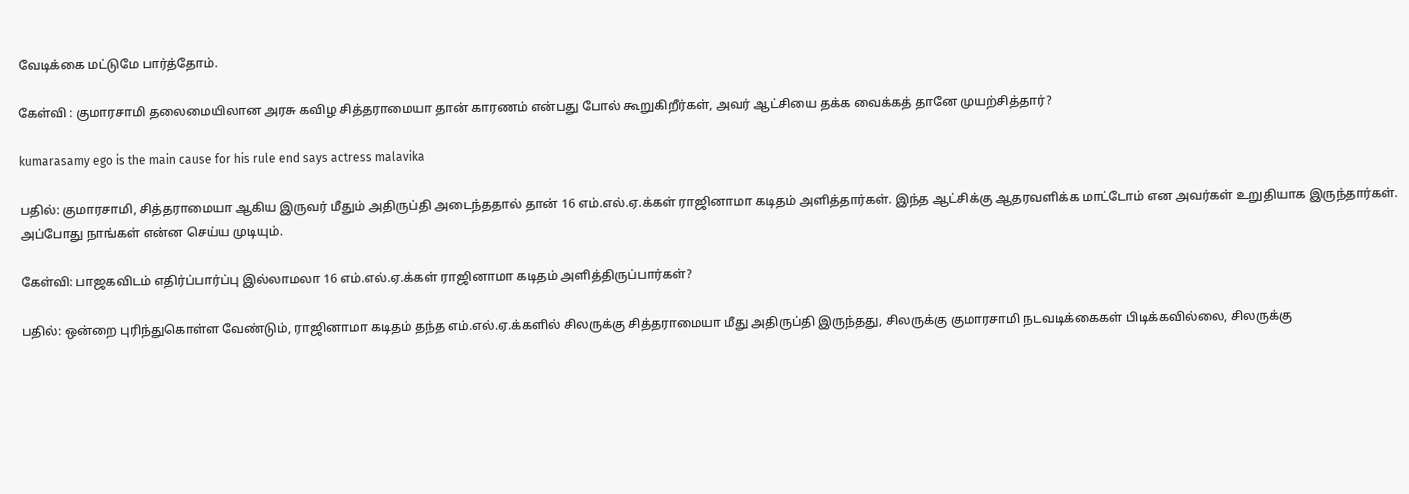வேடிக்கை மட்டுமே பார்த்தோம்.

கேள்வி : குமாரசாமி தலைமையிலான அரசு கவிழ சித்தராமையா தான் காரணம் என்பது போல் கூறுகிறீர்கள், அவர் ஆட்சியை தக்க வைக்கத் தானே முயற்சித்தார்?

kumarasamy ego is the main cause for his rule end says actress malavika

பதில்: குமாரசாமி, சித்தராமையா ஆகிய இருவர் மீதும் அதிருப்தி அடைந்ததால் தான் 16 எம்.எல்.ஏ.க்கள் ராஜினாமா கடிதம் அளித்தார்கள். இந்த ஆட்சிக்கு ஆதரவளிக்க மாட்டோம் என அவர்கள் உறுதியாக இருந்தார்கள். அப்போது நாங்கள் என்ன செய்ய முடியும்.

கேள்வி: பாஜகவிடம் எதிர்ப்பார்ப்பு இல்லாமலா 16 எம்.எல்.ஏ.க்கள் ராஜினாமா கடிதம் அளித்திருப்பார்கள்?

பதில்: ஒன்றை புரிந்துகொள்ள வேண்டும், ராஜினாமா கடிதம் தந்த எம்.எல்.ஏ.க்களில் சிலருக்கு சித்தராமையா மீது அதிருப்தி இருந்தது, சிலருக்கு குமாரசாமி நடவடிக்கைகள் பிடிக்கவில்லை, சிலருக்கு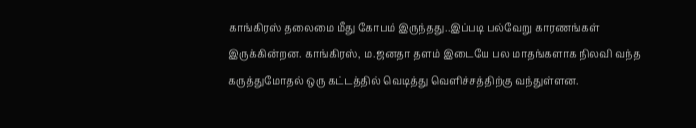காங்கிரஸ் தலைமை மீது கோபம் இருந்தது..இப்படி பல்வேறு காரணங்கள் இருக்கின்றன. காங்கிரஸ், ம.ஜனதா தளம் இடையே பல மாதங்களாக நிலவி வந்த கருத்துமோதல் ஒரு கட்டத்தில் வெடித்து வெளிச்சத்திற்கு வந்துள்ளன.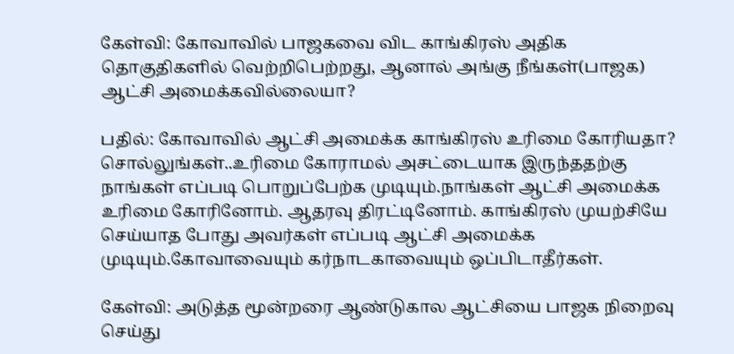கேள்வி: கோவாவில் பாஜகவை விட காங்கிரஸ் அதிக தொகுதிகளில் வெற்றிபெற்றது, ஆனால் அங்கு நீங்கள்(பாஜக) ஆட்சி அமைக்கவில்லையா?

பதில்: கோவாவில் ஆட்சி அமைக்க காங்கிரஸ் உரிமை கோரியதா? சொல்லுங்கள்..உரிமை கோராமல் அசட்டையாக இருந்ததற்கு நாங்கள் எப்படி பொறுப்பேற்க முடியும்.நாங்கள் ஆட்சி அமைக்க உரிமை கோரினோம். ஆதரவு திரட்டினோம். காங்கிரஸ் முயற்சியே செய்யாத போது அவர்கள் எப்படி ஆட்சி அமைக்க முடியும்.கோவாவையும் கர்நாடகாவையும் ஒப்பிடாதீர்கள்.

கேள்வி: அடுத்த மூன்றரை ஆண்டுகால ஆட்சியை பாஜக நிறைவு செய்து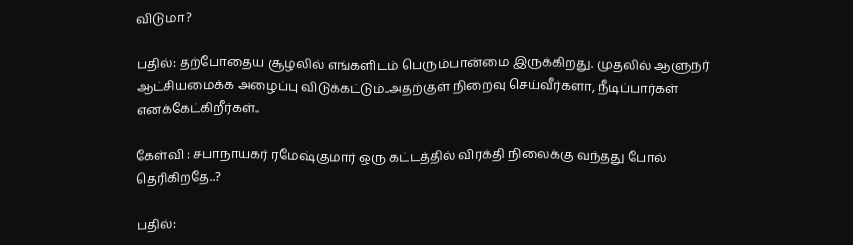விடுமா?

பதில்: தற்போதைய சூழலில் எங்களிடம் பெரும்பான்மை இருக்கிறது. முதலில் ஆளுநர் ஆட்சியமைக்க அழைப்பு விடுக்கட்டும்..அதற்குள் நிறைவு செய்வீர்களா, நீடிப்பார்கள் எனக்கேட்கிறீர்கள்..

கேள்வி : சபாநாயகர் ரமேஷ்குமார் ஒரு கட்டத்தில் விரக்தி நிலைக்கு வந்தது போல் தெரிகிறதே..?

பதில்: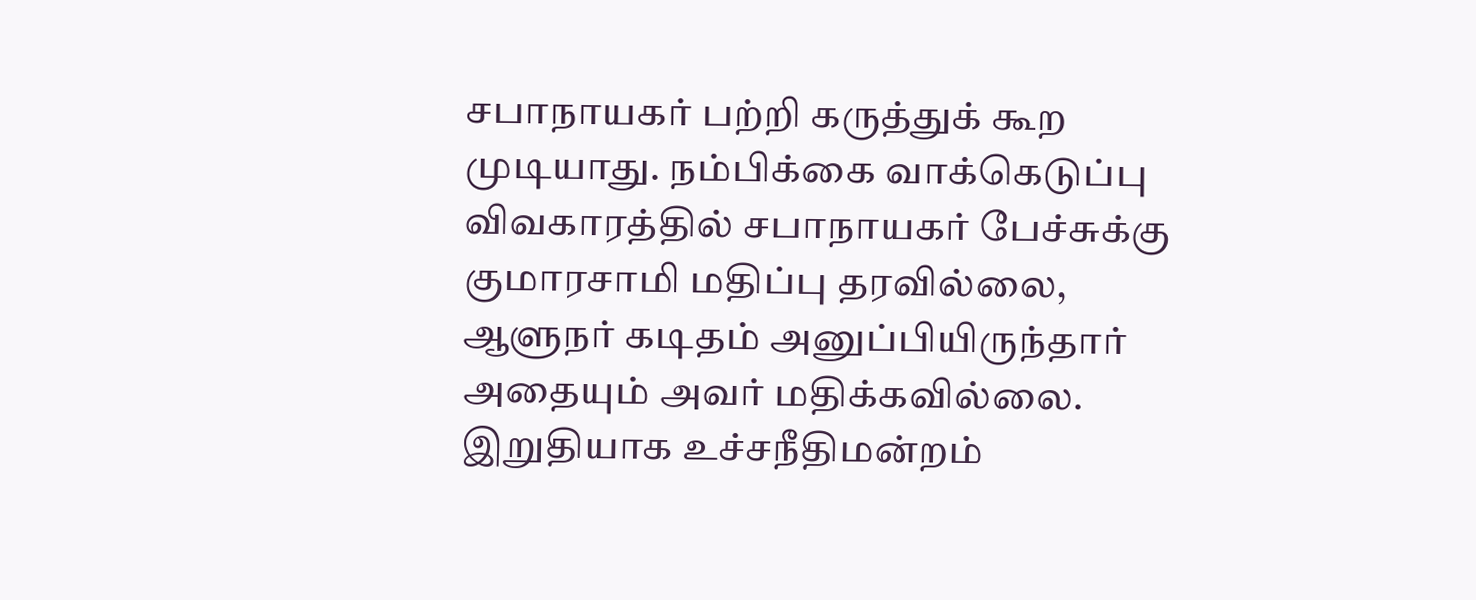சபாநாயகர் பற்றி கருத்துக் கூற முடியாது. நம்பிக்கை வாக்கெடுப்பு விவகாரத்தில் சபாநாயகர் பேச்சுக்கு குமாரசாமி மதிப்பு தரவில்லை, ஆளுநர் கடிதம் அனுப்பியிருந்தார் அதையும் அவர் மதிக்கவில்லை. இறுதியாக உச்சநீதிமன்றம்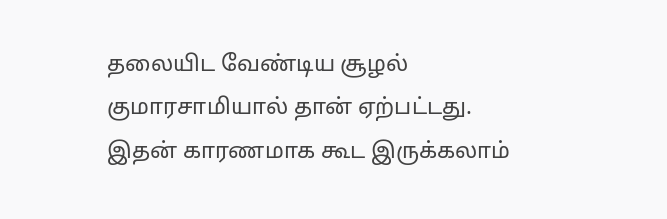தலையிட வேண்டிய சூழல் குமாரசாமியால் தான் ஏற்பட்டது. இதன் காரணமாக கூட இருக்கலாம்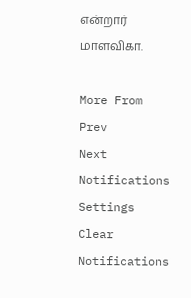என்றார் மாளவிகா.

More From
Prev
Next
Notifications
Settings
Clear Notifications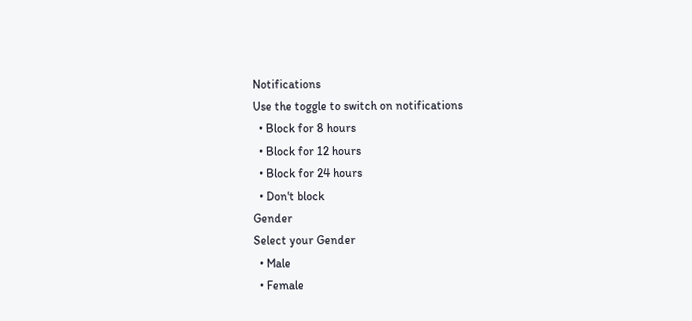Notifications
Use the toggle to switch on notifications
  • Block for 8 hours
  • Block for 12 hours
  • Block for 24 hours
  • Don't block
Gender
Select your Gender
  • Male
  • Female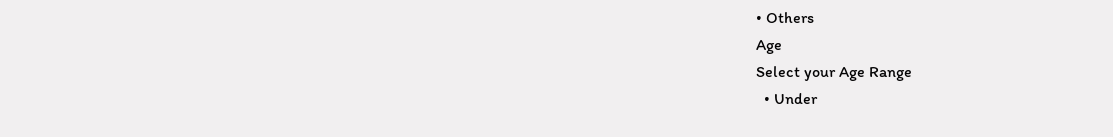• Others
Age
Select your Age Range
  • Under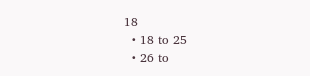18
  • 18 to 25
  • 26 to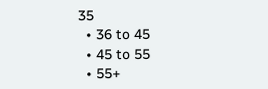35
  • 36 to 45
  • 45 to 55
  • 55+